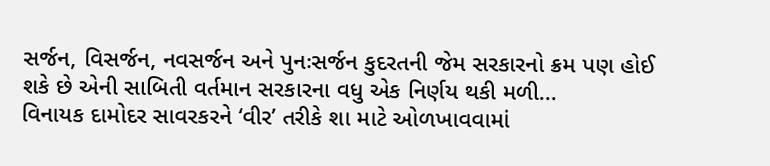સર્જન, વિસર્જન, નવસર્જન અને પુનઃસર્જન કુદરતની જેમ સરકારનો ક્રમ પણ હોઈ શકે છે એની સાબિતી વર્તમાન સરકારના વધુ એક નિર્ણય થકી મળી...
વિનાયક દામોદર સાવરકરને ‘વીર’ તરીકે શા માટે ઓળખાવવામાં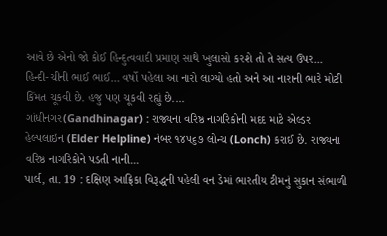આવે છે એનો જો કોઈ હિન્દુત્વવાદી પ્રમાણ સાથે ખુલાસો કરશે તો તે સત્ય ઉપર...
હિન્દી-ચીની ભાઈ ભાઈ… વર્ષો પહેલા આ નારો લાગ્યો હતો અને આ નારાની ભારે મોટી કિંમત ચૂકવી છે. હજુ પણ ચૂકવી રહ્યું છે....
ગાંધીનગર(Gandhinagar) : રાજ્યના વરિષ્ઠ નાગરિકોની મદદ માટે એલ્ડર હેલ્પલાઇન (Elder Helpline) નંબર ૧૪૫૬૭ લોન્ચ (Lonch) કરાઈ છે. રાજ્યના વરિષ્ઠ નાગરિકોને પડતી નાની...
પાર્લ, તા. 19 : દક્ષિણ આફ્રિકા વિરૂદ્ધની પહેલી વન ડેમાં ભારતીય ટીમનું સુકાન સંભાળી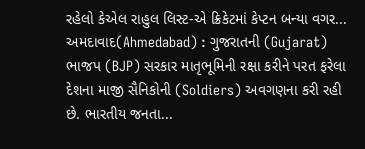રહેલો કેએલ રાહુલ લિસ્ટ-એ ક્રિકેટમાં કેપ્ટન બન્યા વગર...
અમદાવાદ(Ahmedabad) : ગુજરાતની (Gujarat) ભાજપ (BJP) સરકાર માતૃભૂમિની રક્ષા કરીને પરત ફરેલા દેશના માજી સૈનિકોની (Soldiers) અવગણના કરી રહી છે. ભારતીય જનતા...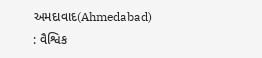અમદાવાદ(Ahmedabad) : વૈશ્વિક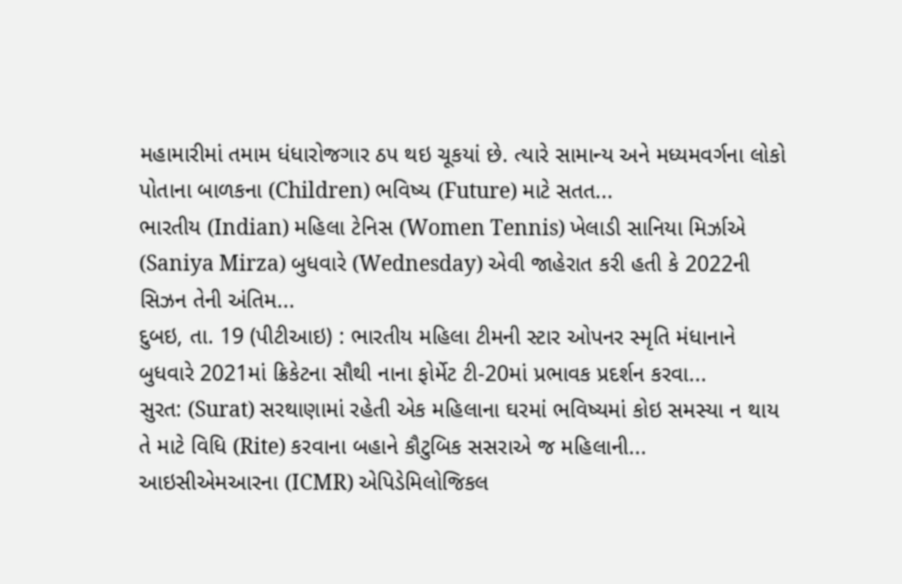મહામારીમાં તમામ ધંધારોજગાર ઠપ થઇ ચૂકયાં છે. ત્યારે સામાન્ય અને મધ્યમવર્ગના લોકો પોતાના બાળકના (Children) ભવિષ્ય (Future) માટે સતત...
ભારતીય (Indian) મહિલા ટેનિસ (Women Tennis) ખેલાડી સાનિયા મિર્ઝાએ (Saniya Mirza) બુધવારે (Wednesday) એવી જાહેરાત કરી હતી કે 2022ની સિઝન તેની અંતિમ...
દુબઇ, તા. 19 (પીટીઆઇ) : ભારતીય મહિલા ટીમની સ્ટાર ઓપનર સ્મૃતિ મંધાનાને બુધવારે 2021માં ક્રિકેટના સૌથી નાના ફોર્મેટ ટી-20માં પ્રભાવક પ્રદર્શન કરવા...
સુરત: (Surat) સરથાણામાં રહેતી એક મહિલાના ઘરમાં ભવિષ્યમાં કોઇ સમસ્યા ન થાય તે માટે વિધિ (Rite) કરવાના બહાને કૌટુબિક સસરાએ જ મહિલાની...
આઇસીએમઆરના (ICMR) એપિડેમિલોજિકલ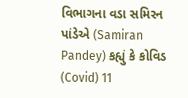વિભાગના વડા સમિરન પાંડેએ (Samiran Pandey) કહ્યું કે કોવિડ (Covid) 11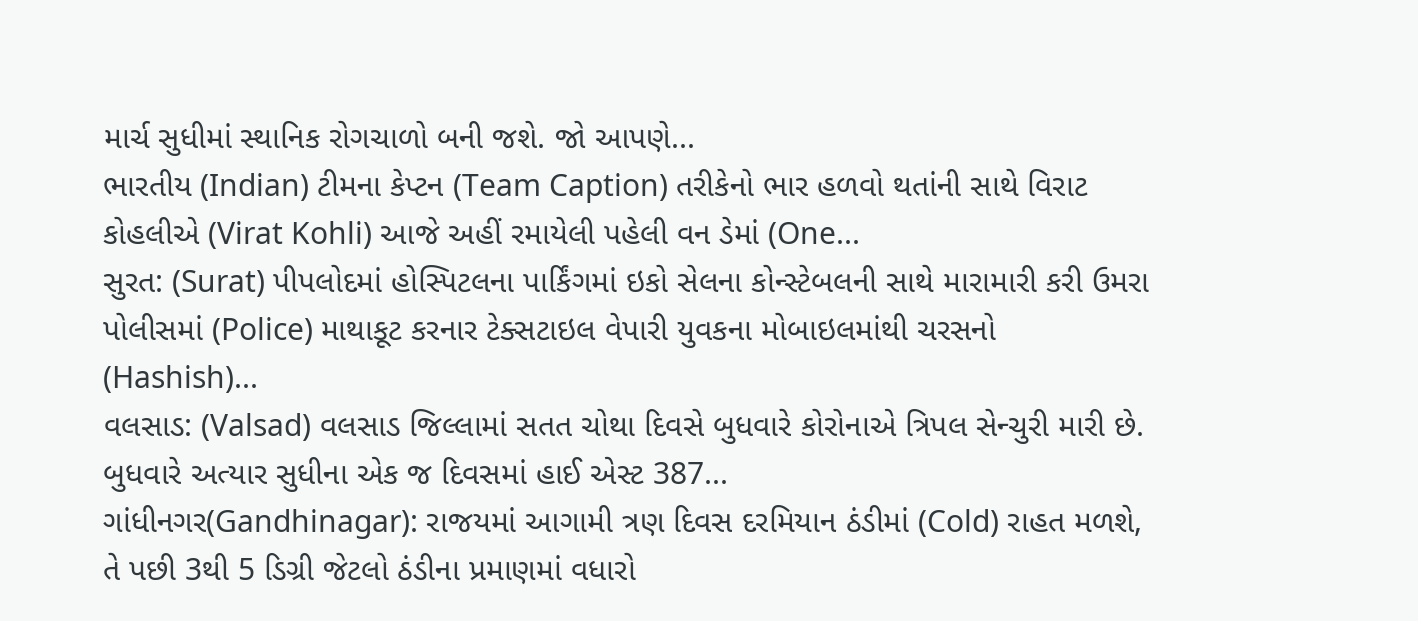માર્ચ સુધીમાં સ્થાનિક રોગચાળો બની જશે. જો આપણે...
ભારતીય (Indian) ટીમના કેપ્ટન (Team Caption) તરીકેનો ભાર હળવો થતાંની સાથે વિરાટ કોહલીએ (Virat Kohli) આજે અહીં રમાયેલી પહેલી વન ડેમાં (One...
સુરત: (Surat) પીપલોદમાં હોસ્પિટલના પાર્કિંગમાં ઇકો સેલના કોન્સ્ટેબલની સાથે મારામારી કરી ઉમરા પોલીસમાં (Police) માથાકૂટ કરનાર ટેક્સટાઇલ વેપારી યુવકના મોબાઇલમાંથી ચરસનો (Hashish)...
વલસાડ: (Valsad) વલસાડ જિલ્લામાં સતત ચોથા દિવસે બુધવારે કોરોનાએ ત્રિપલ સેન્ચુરી મારી છે. બુધવારે અત્યાર સુધીના એક જ દિવસમાં હાઈ એસ્ટ 387...
ગાંધીનગર(Gandhinagar): રાજયમાં આગામી ત્રણ દિવસ દરમિયાન ઠંડીમાં (Cold) રાહત મળશે, તે પછી 3થી 5 ડિગ્રી જેટલો ઠંડીના પ્રમાણમાં વધારો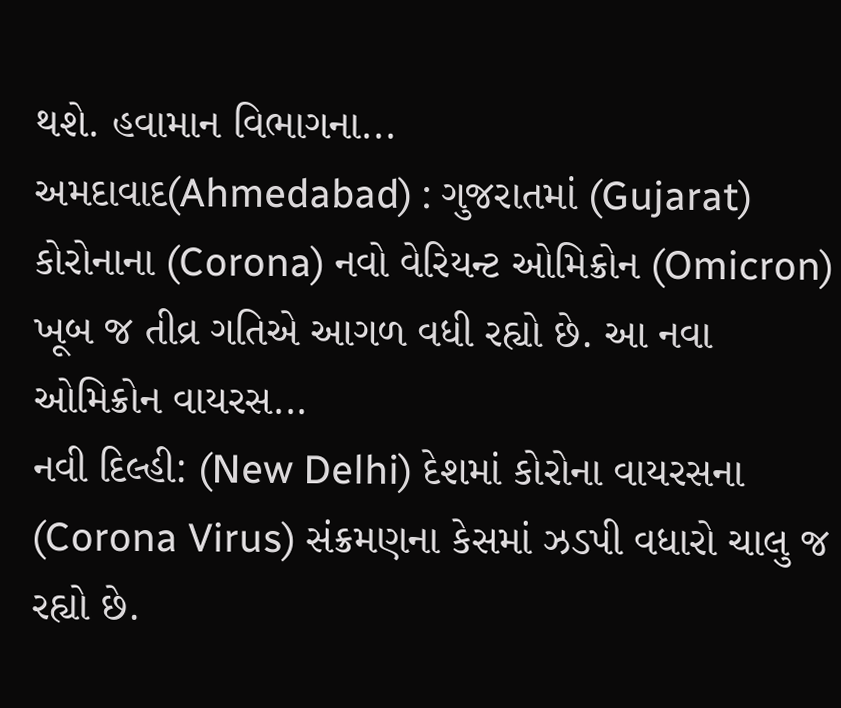થશે. હવામાન વિભાગના...
અમદાવાદ(Ahmedabad) : ગુજરાતમાં (Gujarat) કોરોનાના (Corona) નવો વેરિયન્ટ ઓમિક્રોન (Omicron) ખૂબ જ તીવ્ર ગતિએ આગળ વધી રહ્યો છે. આ નવા ઓમિક્રોન વાયરસ...
નવી દિલ્હી: (New Delhi) દેશમાં કોરોના વાયરસના (Corona Virus) સંક્રમણના કેસમાં ઝડપી વધારો ચાલુ જ રહ્યો છે.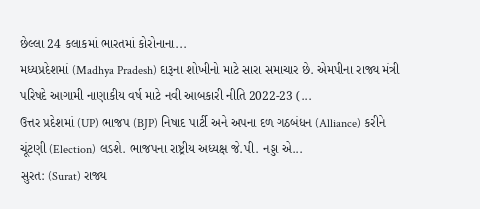છેલ્લા 24 કલાકમાં ભારતમાં કોરોનાના...
મધ્યપ્રદેશમાં (Madhya Pradesh) દારૂના શોખીનો માટે સારા સમાચાર છે. એમપીના રાજ્ય મંત્રી પરિષદે આગામી નાણાકીય વર્ષ માટે નવી આબકારી નીતિ 2022-23 (...
ઉત્તર પ્રદેશમાં (UP) ભાજપ (BJP) નિષાદ પાર્ટી અને અપના દળ ગઠબંધન (Alliance) કરીને ચૂંટણી (Election) લડશે. ભાજપના રાષ્ટ્રીય અધ્યક્ષ જે.પી. નડ્ડા એ...
સુરત: (Surat) રાજ્ય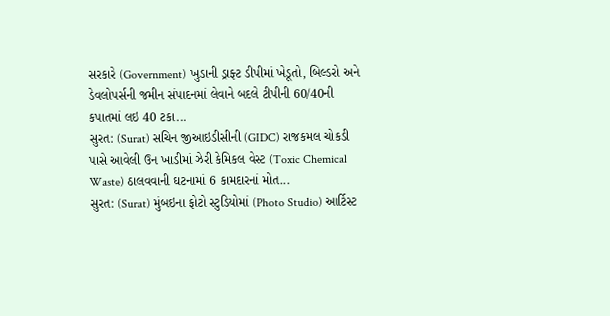સરકારે (Government) ખુડાની ડ્રાફ્ટ ડીપીમાં ખેડૂતો, બિલ્ડરો અને ડેવલોપર્સની જમીન સંપાદનમાં લેવાને બદલે ટીપીની 60/40ની કપાતમાં લઇ 40 ટકા...
સુરત: (Surat) સચિન જીઆઇડીસીની (GIDC) રાજકમલ ચોકડી પાસે આવેલી ઉન ખાડીમાં ઝેરી કેમિકલ વેસ્ટ (Toxic Chemical Waste) ઠાલવવાની ઘટનામાં 6 કામદારનાં મોત...
સુરત: (Surat) મુંબઇના ફોટો સ્ટુડિયોમાં (Photo Studio) આર્ટિસ્ટ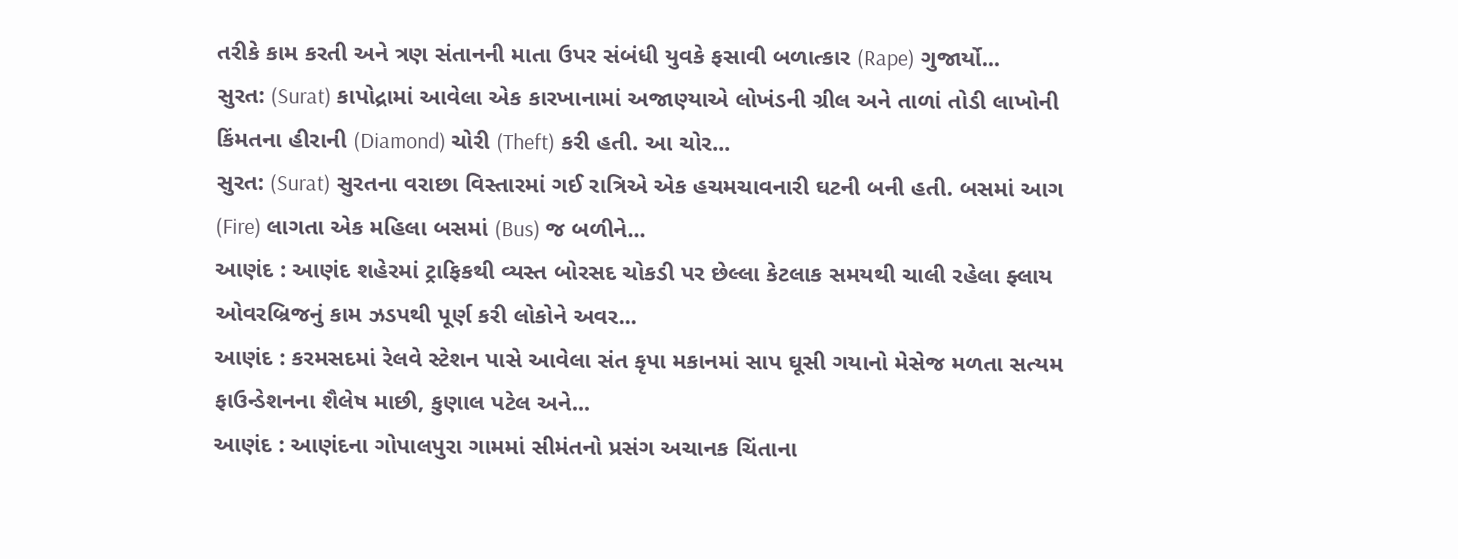તરીકે કામ કરતી અને ત્રણ સંતાનની માતા ઉપર સંબંધી યુવકે ફસાવી બળાત્કાર (Rape) ગુજાર્યો...
સુરત: (Surat) કાપોદ્રામાં આવેલા એક કારખાનામાં અજાણ્યાએ લોખંડની ગ્રીલ અને તાળાં તોડી લાખોની કિંમતના હીરાની (Diamond) ચોરી (Theft) કરી હતી. આ ચોર...
સુરત: (Surat) સુરતના વરાછા વિસ્તારમાં ગઈ રાત્રિએ એક હચમચાવનારી ઘટની બની હતી. બસમાં આગ (Fire) લાગતા એક મહિલા બસમાં (Bus) જ બળીને...
આણંદ : આણંદ શહેરમાં ટ્રાફિકથી વ્યસ્ત બોરસદ ચોકડી પર છેલ્લા કેટલાક સમયથી ચાલી રહેલા ફ્લાય ઓવરબ્રિજનું કામ ઝડપથી પૂર્ણ કરી લોકોને અવર...
આણંદ : કરમસદમાં રેલવે સ્ટેશન પાસે આવેલા સંત કૃપા મકાનમાં સાપ ઘૂસી ગયાનો મેસેજ મળતા સત્યમ ફાઉન્ડેશનના શૈલેષ માછી, કુણાલ પટેલ અને...
આણંદ : આણંદના ગોપાલપુરા ગામમાં સીમંતનો પ્રસંગ અચાનક ચિંતાના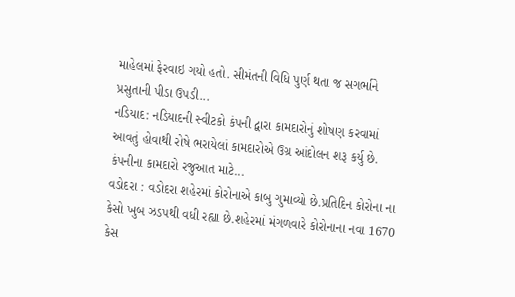માહેલમાં ફેરવાઇ ગયો હતો. સીમંતની વિધિ પુર્ણ થતા જ સગર્ભાને પ્રસુતાની પીડા ઉપડી...
નડિયાદ: નડિયાદની સ્વીટકો કંપની દ્વારા કામદારોનું શોષણ કરવામાં આવતું હોવાથી રોષે ભરાયેલાં કામદારોએ ઉગ્ર આંદોલન શરૂ કર્યુ છે. કંપનીના કામદારો રજુઆત માટે...
વડોદરા : વડોદરા શહેરમાં કોરોનાએ કાબુ ગુમાવ્યો છે.પ્રતિદિન કોરોના ના કેસો ખુબ ઝડપથી વધી રહ્યા છે.શહેરમાં મંગળવારે કોરોનાના નવા 1670 કેસ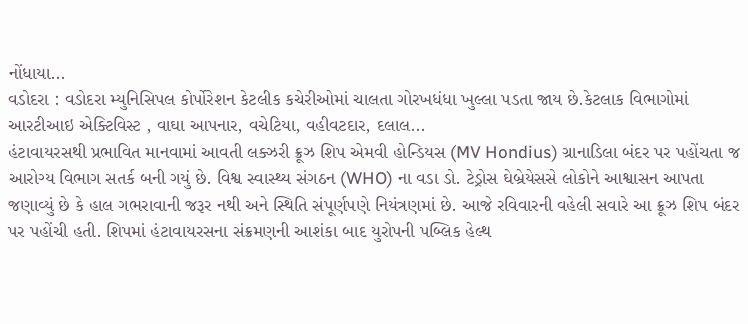નોંધાયા...
વડોદરા : વડોદરા મ્યુનિસિપલ કોર્પોરેશન કેટલીક કચેરીઓમાં ચાલતા ગોરખધંધા ખુલ્લા પડતા જાય છે.કેટલાક વિભાગોમાં આરટીઆઇ એક્ટિવિસ્ટ , વાઘા આપનાર, વચેટિયા, વહીવટદાર, દલાલ...
હંટાવાયરસથી પ્રભાવિત માનવામાં આવતી લક્ઝરી ક્રૂઝ શિપ એમવી હોન્ડિયસ (MV Hondius) ગ્રાનાડિલા બંદર પર પહોંચતા જ આરોગ્ય વિભાગ સતર્ક બની ગયું છે. વિશ્વ સ્વાસ્થ્ય સંગઠન (WHO) ના વડા ડો. ટેડ્રોસ ઘેબ્રેયેસસે લોકોને આશ્વાસન આપતા જણાવ્યું છે કે હાલ ગભરાવાની જરૂર નથી અને સ્થિતિ સંપૂર્ણપણે નિયંત્રણમાં છે. આજે રવિવારની વહેલી સવારે આ ક્રૂઝ શિપ બંદર પર પહોંચી હતી. શિપમાં હંટાવાયરસના સંક્રમણની આશંકા બાદ યુરોપની પબ્લિક હેલ્થ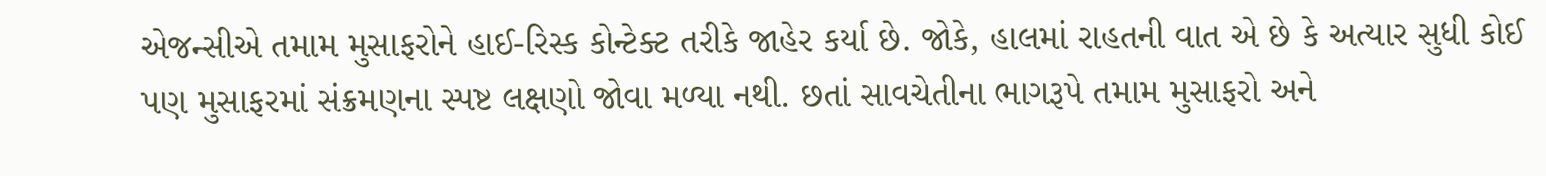એજન્સીએ તમામ મુસાફરોને હાઈ-રિસ્ક કોન્ટેક્ટ તરીકે જાહેર કર્યા છે. જોકે, હાલમાં રાહતની વાત એ છે કે અત્યાર સુધી કોઈ પણ મુસાફરમાં સંક્રમણના સ્પષ્ટ લક્ષણો જોવા મળ્યા નથી. છતાં સાવચેતીના ભાગરૂપે તમામ મુસાફરો અને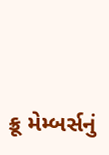ક્રૂ મેમ્બર્સનું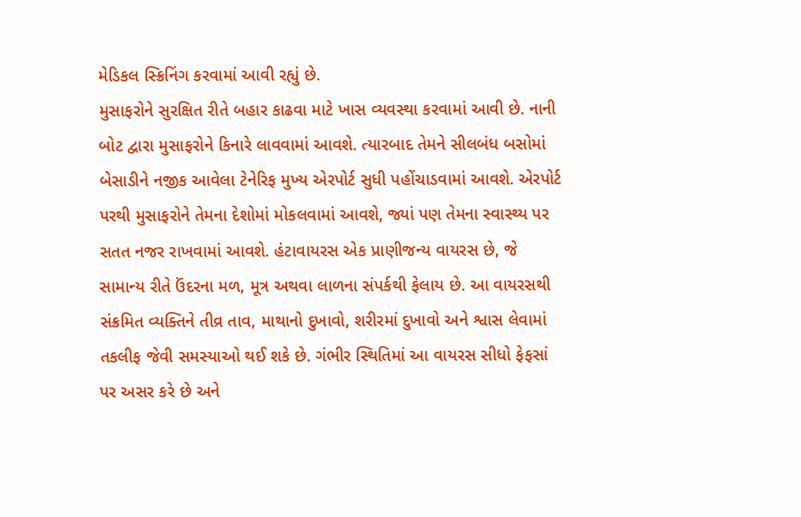મેડિકલ સ્ક્રિનિંગ કરવામાં આવી રહ્યું છે.
મુસાફરોને સુરક્ષિત રીતે બહાર કાઢવા માટે ખાસ વ્યવસ્થા કરવામાં આવી છે. નાની બોટ દ્વારા મુસાફરોને કિનારે લાવવામાં આવશે. ત્યારબાદ તેમને સીલબંધ બસોમાં બેસાડીને નજીક આવેલા ટેનેરિફ મુખ્ય એરપોર્ટ સુધી પહોંચાડવામાં આવશે. એરપોર્ટ પરથી મુસાફરોને તેમના દેશોમાં મોકલવામાં આવશે, જ્યાં પણ તેમના સ્વાસ્થ્ય પર સતત નજર રાખવામાં આવશે. હંટાવાયરસ એક પ્રાણીજન્ય વાયરસ છે, જે સામાન્ય રીતે ઉંદરના મળ, મૂત્ર અથવા લાળના સંપર્કથી ફેલાય છે. આ વાયરસથી સંક્રમિત વ્યક્તિને તીવ્ર તાવ, માથાનો દુખાવો, શરીરમાં દુખાવો અને શ્વાસ લેવામાં તકલીફ જેવી સમસ્યાઓ થઈ શકે છે. ગંભીર સ્થિતિમાં આ વાયરસ સીધો ફેફસાં પર અસર કરે છે અને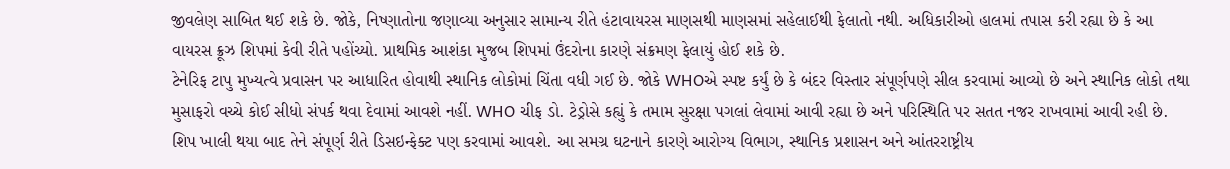જીવલેણ સાબિત થઈ શકે છે. જોકે, નિષ્ણાતોના જણાવ્યા અનુસાર સામાન્ય રીતે હંટાવાયરસ માણસથી માણસમાં સહેલાઈથી ફેલાતો નથી. અધિકારીઓ હાલમાં તપાસ કરી રહ્યા છે કે આ વાયરસ ક્રૂઝ શિપમાં કેવી રીતે પહોંચ્યો. પ્રાથમિક આશંકા મુજબ શિપમાં ઉંદરોના કારણે સંક્રમણ ફેલાયું હોઈ શકે છે.
ટેનેરિફ ટાપુ મુખ્યત્વે પ્રવાસન પર આધારિત હોવાથી સ્થાનિક લોકોમાં ચિંતા વધી ગઈ છે. જોકે WHOએ સ્પષ્ટ કર્યું છે કે બંદર વિસ્તાર સંપૂર્ણપણે સીલ કરવામાં આવ્યો છે અને સ્થાનિક લોકો તથા મુસાફરો વચ્ચે કોઈ સીધો સંપર્ક થવા દેવામાં આવશે નહીં. WHO ચીફ ડો. ટેડ્રોસે કહ્યું કે તમામ સુરક્ષા પગલાં લેવામાં આવી રહ્યા છે અને પરિસ્થિતિ પર સતત નજર રાખવામાં આવી રહી છે. શિપ ખાલી થયા બાદ તેને સંપૂર્ણ રીતે ડિસઇન્ફેક્ટ પણ કરવામાં આવશે. આ સમગ્ર ઘટનાને કારણે આરોગ્ય વિભાગ, સ્થાનિક પ્રશાસન અને આંતરરાષ્ટ્રીય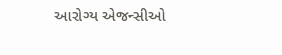આરોગ્ય એજન્સીઓ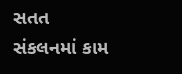સતત સંકલનમાં કામ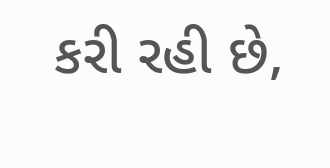કરી રહી છે,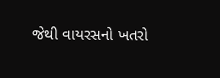જેથી વાયરસનો ખતરો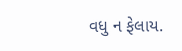વધુ ન ફેલાય.